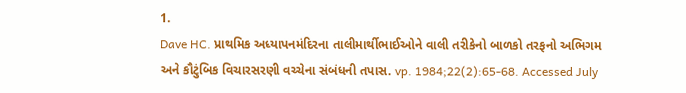1.
Dave HC. પ્રાથમિક અધ્યાપનમંદિરના તાલીમાર્થીભાઈઓને વાલી તરીકેનો બાળકો તરફનો અભિગમ અને કૌટુંબિક વિચારસરણી વચ્ચેના સંબંધની તપાસ. vp. 1984;22(2):65-68. Accessed July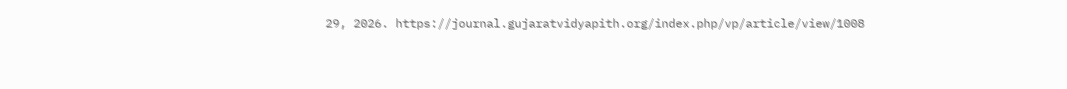29, 2026. https://journal.gujaratvidyapith.org/index.php/vp/article/view/1008